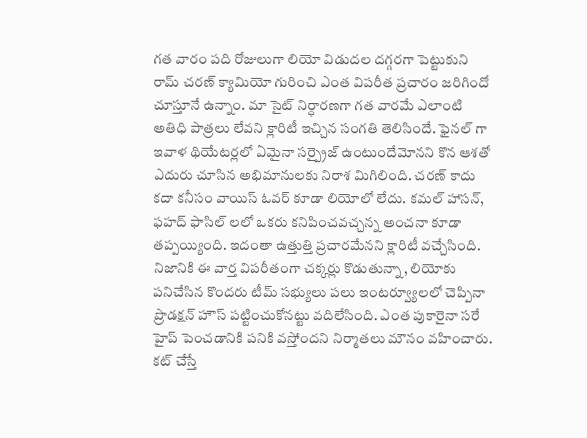గత వారం పది రోజులుగా లియో విడుదల దగ్గరగా పెట్టుకుని రామ్ చరణ్ క్యామియో గురించి ఎంత విపరీత ప్రచారం జరిగిందో చూస్తూనే ఉన్నాం. మా సైట్ నిర్ధారణగా గత వారమే ఎలాంటి అతిధి పాత్రలు లేవని క్లారిటీ ఇచ్చిన సంగతి తెలిసిందే. ఫైనల్ గా ఇవాళ థియేటర్లలో ఏమైనా సర్ప్రైజ్ ఉంటుందేమోనని కొన ఆశతో ఎదురు చూసిన అభిమానులకు నిరాశ మిగిలింది. చరణ్ కాదు కదా కనీసం వాయిస్ ఓవర్ కూడా లియోలో లేదు. కమల్ హాసన్, ఫహద్ ఫాసిల్ లలో ఒకరు కనిపించవచ్చన్న అంచనా కూడా తప్పయ్యింది. ఇదంతా ఉత్తుత్తి ప్రచారమేనని క్లారిటీ వచ్చేసింది.
నిజానికి ఈ వార్త విపరీతంగా చక్కర్లు కొడుతున్నా, లియోకు పనిచేసిన కొందరు టీమ్ సభ్యులు పలు ఇంటర్వ్యూలలో చెప్పినా ప్రొడక్షన్ హౌస్ పట్టించుకోనట్టు వదిలేసింది. ఎంత పుకారైనా సరే హైప్ పెంచడానికి పనికి వస్తోందని నిర్మాతలు మౌనం వహించారు. కట్ చేస్తే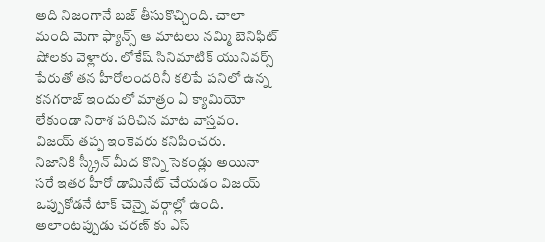అది నిజంగానే బజ్ తీసుకొచ్చింది. చాలా మంది మెగా ఫ్యాన్స్ ఆ మాటలు నమ్మి బెనిఫిట్ షోలకు వెళ్లారు. లోకేష్ సినిమాటిక్ యునివర్స్ పేరుతో తన హీరోలందరినీ కలిపే పనిలో ఉన్న కనగరాజ్ ఇందులో మాత్రం ఏ క్యామియో లేకుండా నిరాశ పరిచిన మాట వాస్తవం. విజయ్ తప్ప ఇంకెవరు కనిపించరు.
నిజానికి స్క్రీన్ మీద కొన్ని సెకండ్లు అయినా సరే ఇతర హీరో డామినేట్ చేయడం విజయ్ ఒప్పుకోడనే టాక్ చెన్నై వర్గాల్లో ఉంది. అలాంటప్పుడు చరణ్ కు ఎస్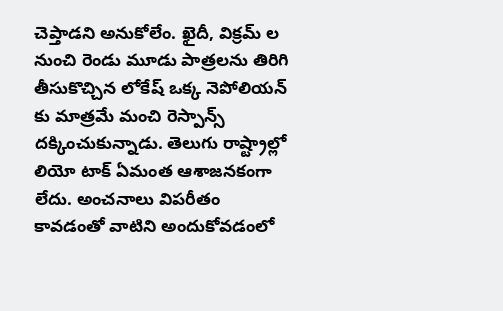చెప్తాడని అనుకోలేం. ఖైదీ, విక్రమ్ ల నుంచి రెండు మూడు పాత్రలను తిరిగి తీసుకొచ్చిన లోకేష్ ఒక్క నెపోలియన్ కు మాత్రమే మంచి రెస్పాన్స్ దక్కించుకున్నాడు. తెలుగు రాష్ట్రాల్లో లియో టాక్ ఏమంత ఆశాజనకంగా లేదు. అంచనాలు విపరీతం కావడంతో వాటిని అందుకోవడంలో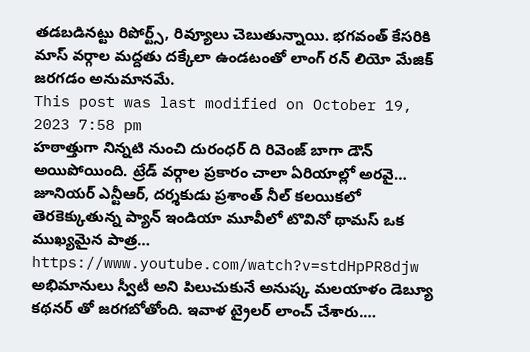తడబడినట్టు రిపోర్ట్స్, రివ్యూలు చెబుతున్నాయి. భగవంత్ కేసరికి మాస్ వర్గాల మద్దతు దక్కేలా ఉండటంతో లాంగ్ రన్ లియో మేజిక్ జరగడం అనుమానమే.
This post was last modified on October 19, 2023 7:58 pm
హఠాత్తుగా నిన్నటి నుంచి దురంధర్ ది రివెంజ్ బాగా డౌన్ అయిపోయింది. ట్రేడ్ వర్గాల ప్రకారం చాలా ఏరియాల్లో అరవై…
జూనియర్ ఎన్టీఆర్, దర్శకుడు ప్రశాంత్ నీల్ కలయికలో తెరకెక్కుతున్న ప్యాన్ ఇండియా మూవీలో టొవినో థామస్ ఒక ముఖ్యమైన పాత్ర…
https://www.youtube.com/watch?v=stdHpPR8djw అభిమానులు స్వీటీ అని పిలుచుకునే అనుష్క మలయాళం డెబ్యూ కథనర్ తో జరగబోతోంది. ఇవాళ ట్రైలర్ లాంచ్ చేశారు.…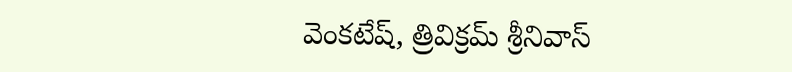వెంకటేష్, త్రివిక్రమ్ శ్రీనివాస్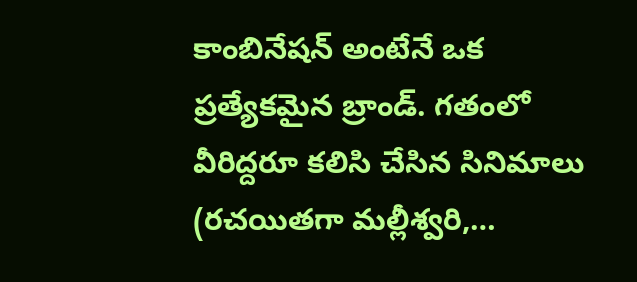కాంబినేషన్ అంటేనే ఒక ప్రత్యేకమైన బ్రాండ్. గతంలో వీరిద్దరూ కలిసి చేసిన సినిమాలు (రచయితగా మల్లీశ్వరి,…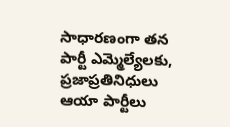సాధారణంగా తన పార్టీ ఎమ్మెల్యేలకు, ప్రజాప్రతినిధులు ఆయా పార్టీలు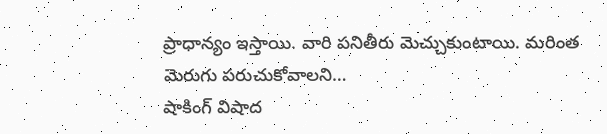ప్రాధాన్యం ఇస్తాయి. వారి పనితీరు మెచ్చుకుంటాయి. మరింత మెరుగు పరుచుకోవాలని…
షాకింగ్ విషాద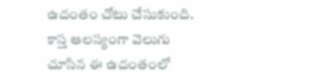ఉదంతం చోటు చేసుకుంది. కాస్త ఆలస్యంగా వెలుగు చూసిన ఈ ఉదంతంలో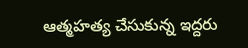ఆత్మహత్య చేసుకున్న ఇద్దరు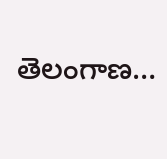తెలంగాణ…